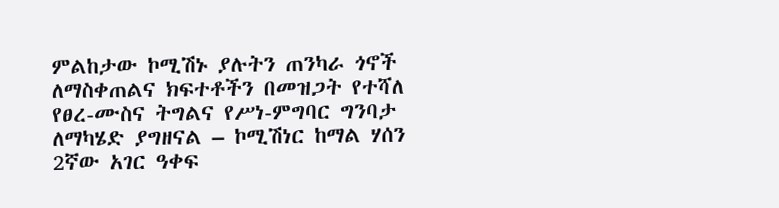ምልከታው ኮሚሽኑ ያሉትን ጠንካራ ጎኖች ለማስቀጠልና ክፍተቶችን በመዝጋት የተሻለ የፀረ-ሙስና ትግልና የሥነ-ምግባር ግንባታ ለማካሄድ ያግዘናል – ኮሚሽነር ከማል ሃሰን
2ኛው አገር ዓቀፍ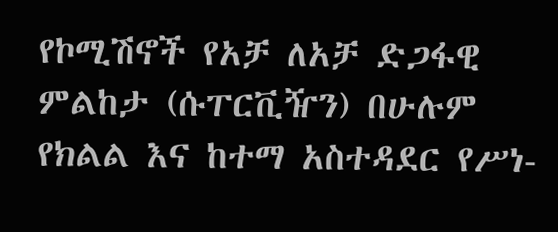የኮሚሽኖች የአቻ ለአቻ ድጋፋዊ ምልከታ (ሱፐርቪዥን) በሁሉም የክልል እና ከተማ አስተዳደር የሥነ-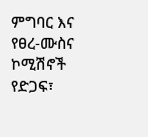ምግባር እና የፀረ-ሙስና ኮሚሽኖች የድጋፍ፣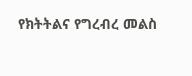የክትትልና የግረብረ መልስ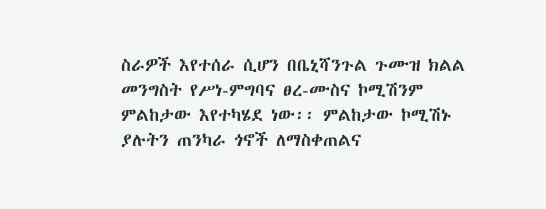ስራዎች እየተሰራ ሲሆን በቤኒሻንጉል ጉሙዝ ክልል መንግስት የሥነ-ምግባና ፀረ-ሙስና ኮሚሽንም ምልከታው እየተካሄደ ነው፡፡ ምልከታው ኮሚሽኑ ያሉትን ጠንካራ ጎኖች ለማስቀጠልና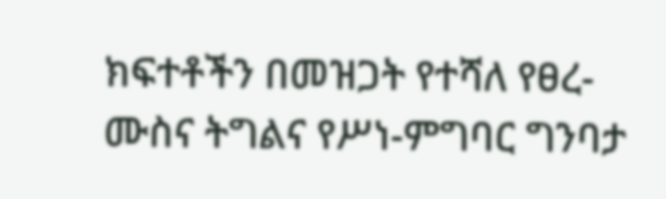ክፍተቶችን በመዝጋት የተሻለ የፀረ-ሙስና ትግልና የሥነ-ምግባር ግንባታ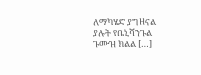ለማካሄድ ያግዘናል ያሉት የቤኒሻንጉል ጉሙዝ ክልል […]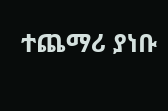ተጨማሪ ያነቡ